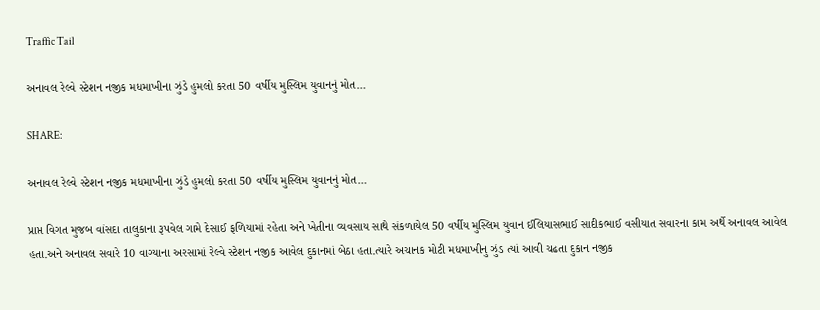Traffic Tail

અનાવલ રેલ્વે સ્ટેશન નજીક મધમાખીના ઝુંડે હુમલો કરતા 50 વર્ષીય મુસ્લિમ યુવાનનું મોત…

SHARE:

અનાવલ રેલ્વે સ્ટેશન નજીક મધમાખીના ઝુંડે હુમલો કરતા 50 વર્ષીય મુસ્લિમ યુવાનનું મોત…

પ્રાપ્ત વિગત મુજબ વાંસદા તાલુકાના રૂપવેલ ગામે દેસાઈ ફળિયામાં રહેતા અને ખેતીના વ્યવસાય સાથે સંકળાયેલ 50 વર્ષીય મુસ્લિમ યુવાન ઈલિયાસભાઈ સાદીકભાઈ વસીયાત સવારના કામ અર્થે અનાવલ આવેલ હતા.અને અનાવલ સવારે 10 વાગ્યાના અરસામાં રેલ્વે સ્ટેશન નજીક આવેલ દુકાનમાં બેઠા હતા.ત્યારે અચાનક મોટી મધમાખીનુ ઝુંડ ત્યાં આવી ચઢતા દુકાન નજીક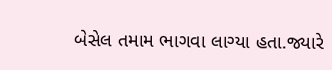બેસેલ તમામ ભાગવા લાગ્યા હતા.જ્યારે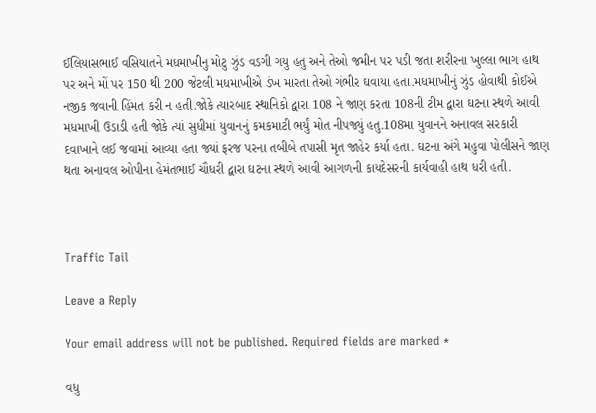ઈલિયાસભાઈ વસિયાતને મધમાખીનુ મોટુ ઝુંડ વડગી ગયુ હતુ અને તેઓ જમીન પર પડી જતા શરીરના ખુલ્લા ભાગ હાથ પર અને મોં પર 150 થી 200 જેટલી મધમાખીએ ડંખ મારતા તેઓ ગંભીર ઘવાયા હતા.મધમાખીનું ઝુંડ હોવાથી કોઈએ નજીક જવાની હિંમત કરી ન હતી.જોકે ત્યારબાદ સ્થાનિકો દ્વારા 108 ને જાણ કરતા 108ની ટીમ દ્વારા ઘટના સ્થળે આવી મધમાખી ઉડાડી હતી જોકે ત્યાં સુધીમાં યુવાનનું કમકમાટી ભર્યું મોત નીપજ્યું હતુ.108મા યુવાનને અનાવલ સરકારી દવાખાને લઈ જવામાં આવ્યા હતા જ્યાં ફરજ પરના તબીબે તપાસી મૃત જાહેર કર્યા હતા. ઘટના અંગે મહુવા પોલીસને જાણ થતા અનાવલ ઓપીના હેમંતભાઈ ચૌધરી દ્વારા ઘટના સ્થળે આવી આગળની કાયદેસરની કાર્યવાહી હાથ ધરી હતી.



Traffic Tail

Leave a Reply

Your email address will not be published. Required fields are marked *

વધુ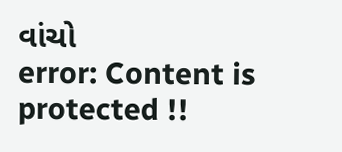વાંચો
error: Content is protected !!